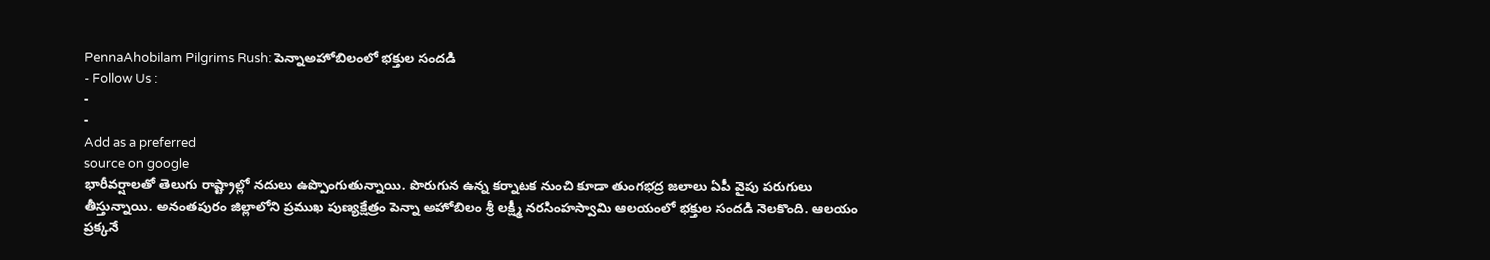PennaAhobilam Pilgrims Rush: పెన్నాఅహోబిలంలో భక్తుల సందడి
- Follow Us :
-
-
Add as a preferred
source on google
భారీవర్షాలతో తెలుగు రాష్ట్రాల్లో నదులు ఉప్పొంగుతున్నాయి. పొరుగున ఉన్న కర్నాటక నుంచి కూడా తుంగభద్ర జలాలు ఏపీ వైపు పరుగులు తీస్తున్నాయి. అనంతపురం జిల్లాలోని ప్రముఖ పుణ్యక్షేత్రం పెన్నా అహోబిలం శ్రీ లక్ష్మీ నరసింహస్వామి ఆలయంలో భక్తుల సందడి నెలకొంది. ఆలయం ప్రక్కనే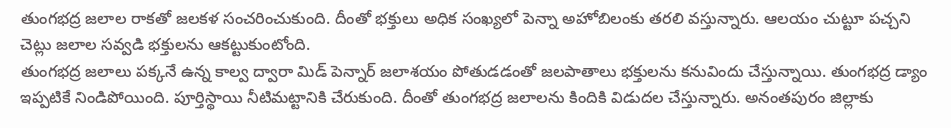తుంగభద్ర జలాల రాకతో జలకళ సంచరించుకుంది. దీంతో భక్తులు అధిక సంఖ్యలో పెన్నా అహోబిలంకు తరలి వస్తున్నారు. ఆలయం చుట్టూ పచ్చని చెట్లు జలాల సవ్వడి భక్తులను ఆకట్టుకుంటోంది.
తుంగభద్ర జలాలు పక్కనే ఉన్న కాల్వ ద్వారా మిడ్ పెన్నార్ జలాశయం పోతుడడంతో జలపాతాలు భక్తులను కనువిందు చేస్తున్నాయి. తుంగభద్ర డ్యాం ఇప్పటికే నిండిపోయింది. పూర్తిస్థాయి నీటిమట్టానికి చేరుకుంది. దీంతో తుంగభద్ర జలాలను కిందికి విడుదల చేస్తున్నారు. అనంతపురం జిల్లాకు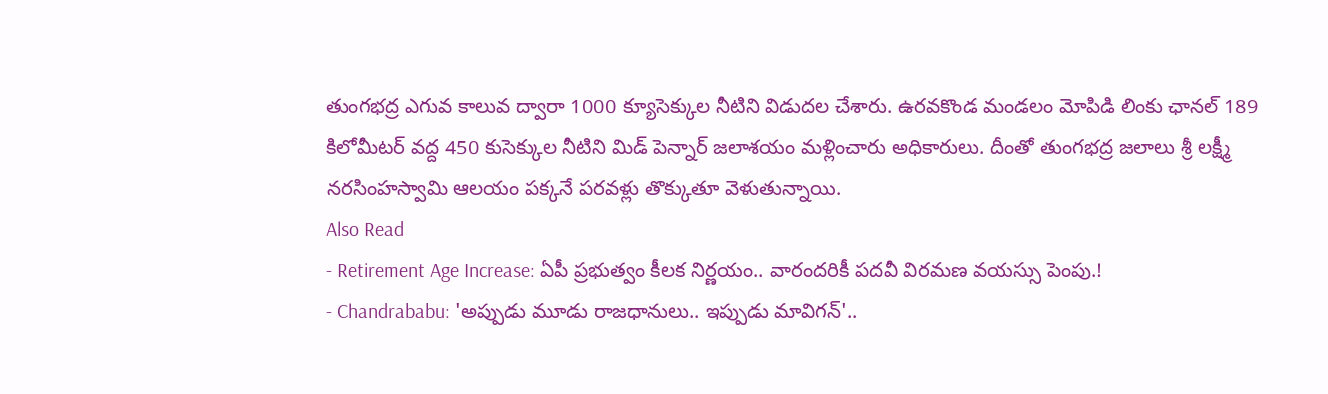తుంగభద్ర ఎగువ కాలువ ద్వారా 1000 క్యూసెక్కుల నీటిని విడుదల చేశారు. ఉరవకొండ మండలం మోపిడి లింకు ఛానల్ 189 కిలోమీటర్ వద్ద 450 కుసెక్కుల నీటిని మిడ్ పెన్నార్ జలాశయం మళ్లించారు అధికారులు. దీంతో తుంగభద్ర జలాలు శ్రీ లక్ష్మీ నరసింహస్వామి ఆలయం పక్కనే పరవళ్లు తొక్కుతూ వెళుతున్నాయి.
Also Read
- Retirement Age Increase: ఏపీ ప్రభుత్వం కీలక నిర్ణయం.. వారందరికీ పదవీ విరమణ వయస్సు పెంపు.!
- Chandrababu: 'అప్పుడు మూడు రాజధానులు.. ఇప్పుడు మావిగన్'..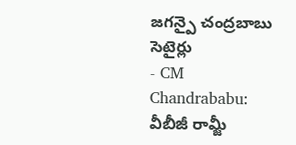జగన్పై చంద్రబాబు సెటైర్లు
- CM Chandrababu: వీబీజీ రామ్జీ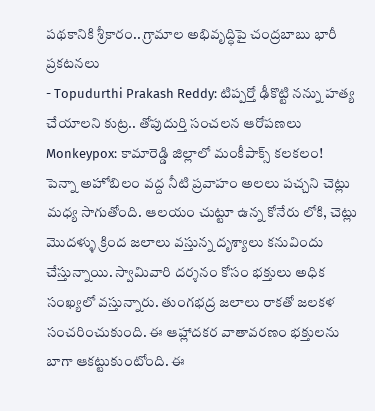పథకానికి శ్రీకారం.. గ్రామాల అభివృద్ధిపై చంద్రబాబు భారీ ప్రకటనలు
- Topudurthi Prakash Reddy: టిప్పర్తో ఢీకొట్టి నన్ను హత్య చేయాలని కుట్ర.. తోపుదుర్తి సంచలన ఆరోపణలు
Monkeypox: కామారెడ్డి జిల్లాలో మంకీపాక్స్ కలకలం!
పెన్నా అహోబిలం వద్ద నీటి ప్రవాహం అలలు పచ్చని చెట్లు మధ్య సాగుతోంది. ఆలయం చుట్టూ ఉన్న కోనేరు లోకి, చెట్లు మొదళ్ళు క్రింద జలాలు వస్తున్న దృశ్యాలు కనువిందు చేస్తున్నాయి. స్వామివారి దర్శనం కోసం భక్తులు అధిక సంఖ్యలో వస్తున్నారు. తుంగభద్ర జలాలు రాకతో జలకళ సంచరించుకుంది. ఈ ఆహ్లాదకర వాతావరణం భక్తులను బాగా ఆకట్టుకుంటోంది. ఈ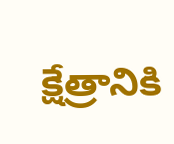క్షేత్రానికి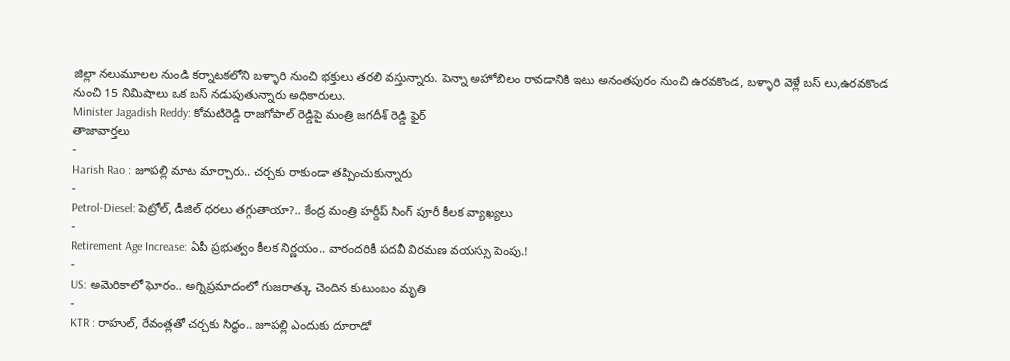జిల్లా నలుమూలల నుండి కర్నాటకలోని బళ్ళారి నుంచి భక్తులు తరలి వస్తున్నారు. పెన్నా అహోబిలం రావడానికి ఇటు అనంతపురం నుంచి ఉరవకొండ, బళ్ళారి వెళ్లే బస్ లు,ఉరవకొండ నుంచి 15 నిమిషాలు ఒక బస్ నడుపుతున్నారు అధికారులు.
Minister Jagadish Reddy: కోమటిరెడ్డి రాజగోపాల్ రెడ్డిపై మంత్రి జగదీశ్ రెడ్డి ఫైర్
తాజావార్తలు
-
Harish Rao : జూపల్లి మాట మార్చారు.. చర్చకు రాకుండా తప్పించుకున్నారు
-
Petrol-Diesel: పెట్రోల్, డీజిల్ ధరలు తగ్గుతాయా?.. కేంద్ర మంత్రి హర్దీప్ సింగ్ పూరీ కీలక వ్యాఖ్యలు
-
Retirement Age Increase: ఏపీ ప్రభుత్వం కీలక నిర్ణయం.. వారందరికీ పదవీ విరమణ వయస్సు పెంపు.!
-
US: అమెరికాలో ఘోరం.. అగ్నిప్రమాదంలో గుజరాత్కు చెందిన కుటుంబం మృతి
-
KTR : రాహుల్, రేవంత్లతో చర్చకు సిద్ధం.. జూపల్లి ఎందుకు దూరాడో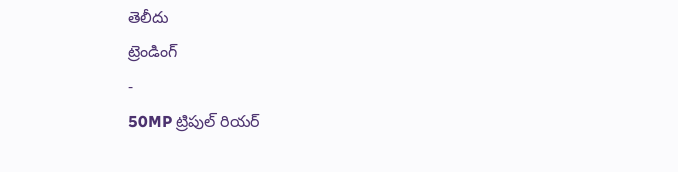తెలీదు
ట్రెండింగ్
-
50MP ట్రిపుల్ రియర్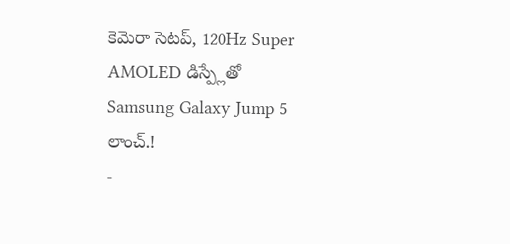కెమెరా సెటప్, 120Hz Super AMOLED డిస్ప్లేతో Samsung Galaxy Jump 5 లాంచ్.!
-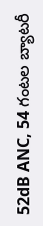52dB ANC, 54 గంటల బ్యాటరీ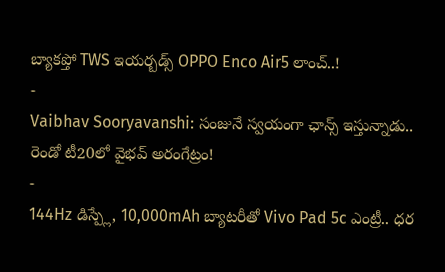బ్యాకప్తో TWS ఇయర్బడ్స్ OPPO Enco Air5 లాంచ్..!
-
Vaibhav Sooryavanshi: సంజునే స్వయంగా ఛాన్స్ ఇస్తున్నాడు.. రెండో టీ20లో వైభవ్ అరంగేట్రం!
-
144Hz డిస్ప్లే, 10,000mAh బ్యాటరీతో Vivo Pad 5c ఎంట్రీ.. ధర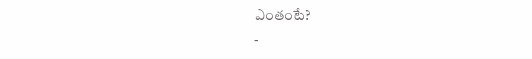ఎంతంటే?
-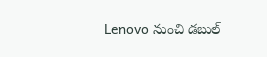Lenovo నుంచి డబుల్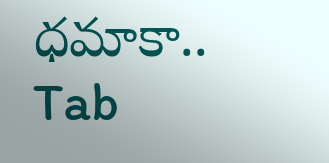ధమాకా.. Tab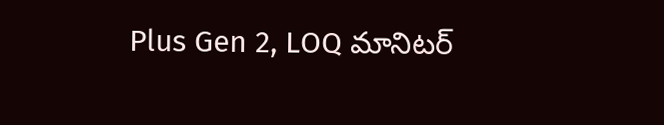Plus Gen 2, LOQ మానిటర్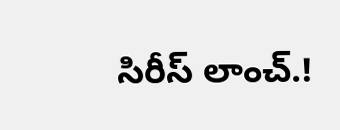సిరీస్ లాంచ్.!